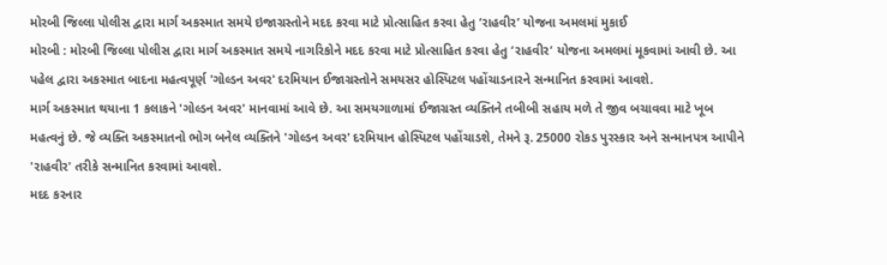મોરબી જિલ્લા પોલીસ દ્વારા માર્ગ અકસ્માત સમયે ઇજાગ્રસ્તોને મદદ કરવા માટે પ્રોત્સાહિત કરવા હેતુ ‘રાહવીર’ યોજના અમલમાં મુકાઈ
મોરબી : મોરબી જિલ્લા પોલીસ દ્વારા માર્ગ અકસ્માત સમયે નાગરિકોને મદદ કરવા માટે પ્રોત્સાહિત કરવા હેતુ ‘રાહવીર’ યોજના અમલમાં મૂકવામાં આવી છે. આ પહેલ દ્વારા અકસ્માત બાદના મહત્વપૂર્ણ 'ગોલ્ડન અવર' દરમિયાન ઈજાગ્રસ્તોને સમયસર હોસ્પિટલ પહોંચાડનારને સન્માનિત કરવામાં આવશે.
માર્ગ અકસ્માત થયાના 1 કલાકને 'ગોલ્ડન અવર' માનવામાં આવે છે. આ સમયગાળામાં ઈજાગ્રસ્ત વ્યક્તિને તબીબી સહાય મળે તે જીવ બચાવવા માટે ખૂબ મહત્વનું છે. જે વ્યક્તિ અકસ્માતનો ભોગ બનેલ વ્યક્તિને 'ગોલ્ડન અવર' દરમિયાન હોસ્પિટલ પહોંચાડશે, તેમને રૂ. 25000 રોકડ પુરસ્કાર અને સન્માનપત્ર આપીને 'રાહવીર' તરીકે સન્માનિત કરવામાં આવશે.
મદદ કરનાર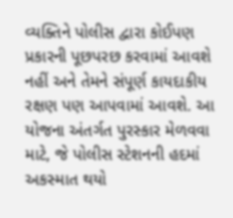વ્યક્તિને પોલીસ દ્વારા કોઈપણ પ્રકારની પૂછપરછ કરવામાં આવશે નહીં અને તેમને સંપૂર્ણ કાયદાકીય રક્ષણ પણ આપવામાં આવશે. આ યોજના અંતર્ગત પુરસ્કાર મેળવવા માટે, જે પોલીસ સ્ટેશનની હદમાં અકસ્માત થયો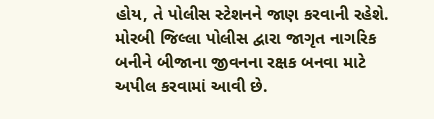હોય, તે પોલીસ સ્ટેશનને જાણ કરવાની રહેશે. મોરબી જિલ્લા પોલીસ દ્વારા જાગૃત નાગરિક બનીને બીજાના જીવનના રક્ષક બનવા માટે અપીલ કરવામાં આવી છે.